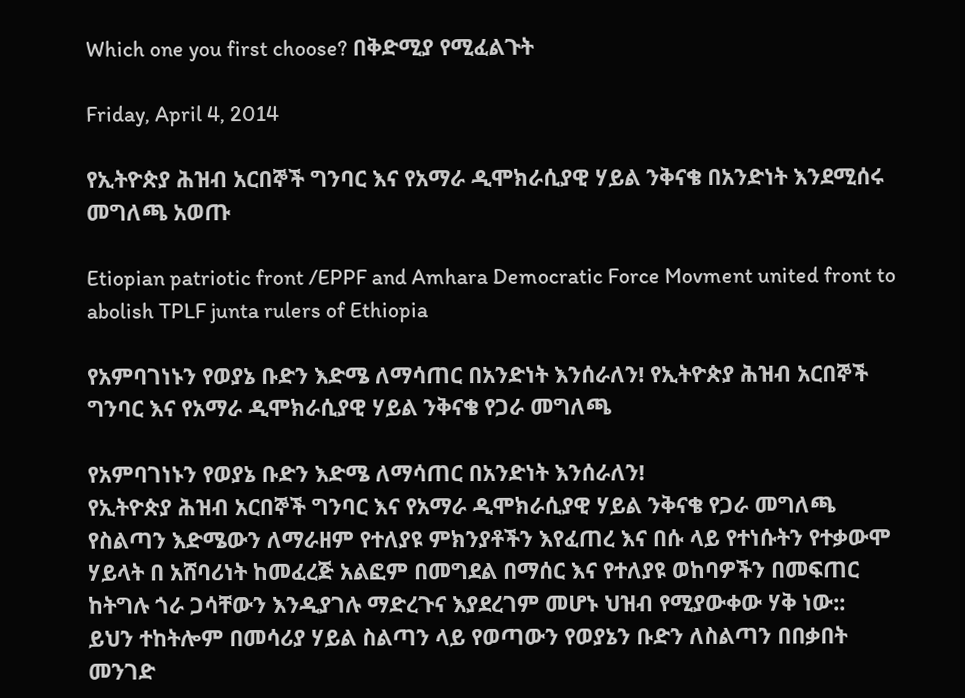Which one you first choose? በቅድሚያ የሚፈልጉት

Friday, April 4, 2014

የኢትዮጵያ ሕዝብ አርበኞች ግንባር እና የአማራ ዲሞክራሲያዊ ሃይል ንቅናቄ በአንድነት እንደሚሰሩ መግለጫ አወጡ

Etiopian patriotic front /EPPF and Amhara Democratic Force Movment united front to abolish TPLF junta rulers of Ethiopia

የአምባገነኑን የወያኔ ቡድን እድሜ ለማሳጠር በአንድነት እንሰራለን! የኢትዮጵያ ሕዝብ አርበኞች ግንባር እና የአማራ ዲሞክራሲያዊ ሃይል ንቅናቄ የጋራ መግለጫ

የአምባገነኑን የወያኔ ቡድን እድሜ ለማሳጠር በአንድነት እንሰራለን!
የኢትዮጵያ ሕዝብ አርበኞች ግንባር እና የአማራ ዲሞክራሲያዊ ሃይል ንቅናቄ የጋራ መግለጫ
የስልጣን እድሜውን ለማራዘም የተለያዩ ምክንያቶችን እየፈጠረ እና በሱ ላይ የተነሱትን የተቃውሞ ሃይላት በ አሸባሪነት ከመፈረጅ አልፎም በመግደል በማሰር እና የተለያዩ ወከባዎችን በመፍጠር ከትግሉ ጎራ ጋሳቸውን እንዲያገሉ ማድረጉና እያደረገም መሆኑ ህዝብ የሚያውቀው ሃቅ ነው::
ይህን ተከትሎም በመሳሪያ ሃይል ስልጣን ላይ የወጣውን የወያኔን ቡድን ለስልጣን በበቃበት መንገድ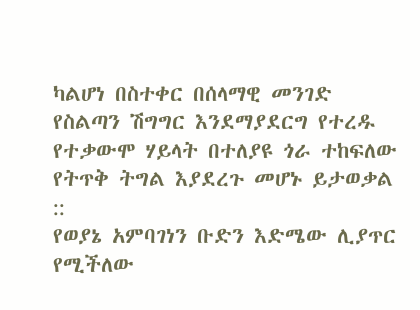ካልሆነ በስተቀር በሰላማዊ መንገድ የስልጣን ሽግግር እንደማያደርግ የተረዱ የተቃውሞ ሃይላት በተለያዩ ጎራ ተከፍለው የትጥቅ ትግል እያደረጉ መሆኑ ይታወቃል ::
የወያኔ አምባገነን ቡድን እድሜው ሊያጥር የሚችለው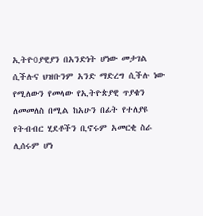ኢትዮ0ያዊያን በአንድነት ሆነው መታገል ሲችሉና ህዝቡንም አንድ ማድረግ ሲችሉ ነው የሚለውን የመላው የኢትዮጵያዊ ጥያቄን ለመመለስ በሚል ከአሁን በፊት የተለያዩ የትብብር ሂደቶችን ቢኖሩም አመርቂ ስራ ሊሰሩም ሆነ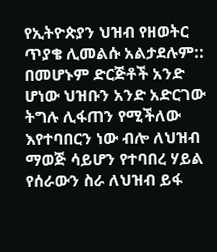የኢትዮጵያን ህዝብ የዘወትር ጥያቄ ሊመልሱ አልታደሉም::
በመሆኑም ድርጅቶች አንድ ሆነው ህዝቡን አንድ አድርገው ትግሉ ሊፋጠን የሚችለው እየተባበርን ነው ብሎ ለህዝብ ማወጅ ሳይሆን የተባበረ ሃይል የሰራውን ስራ ለህዝብ ይፋ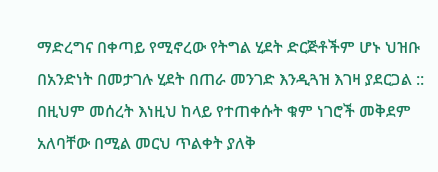ማድረግና በቀጣይ የሚኖረው የትግል ሂደት ድርጅቶችም ሆኑ ህዝቡ በአንድነት በመታገሉ ሂደት በጠራ መንገድ እንዲጓዝ እገዛ ያደርጋል ::
በዚህም መሰረት እነዚህ ከላይ የተጠቀሱት ቁም ነገሮች መቅደም አለባቸው በሚል መርህ ጥልቀት ያለቅ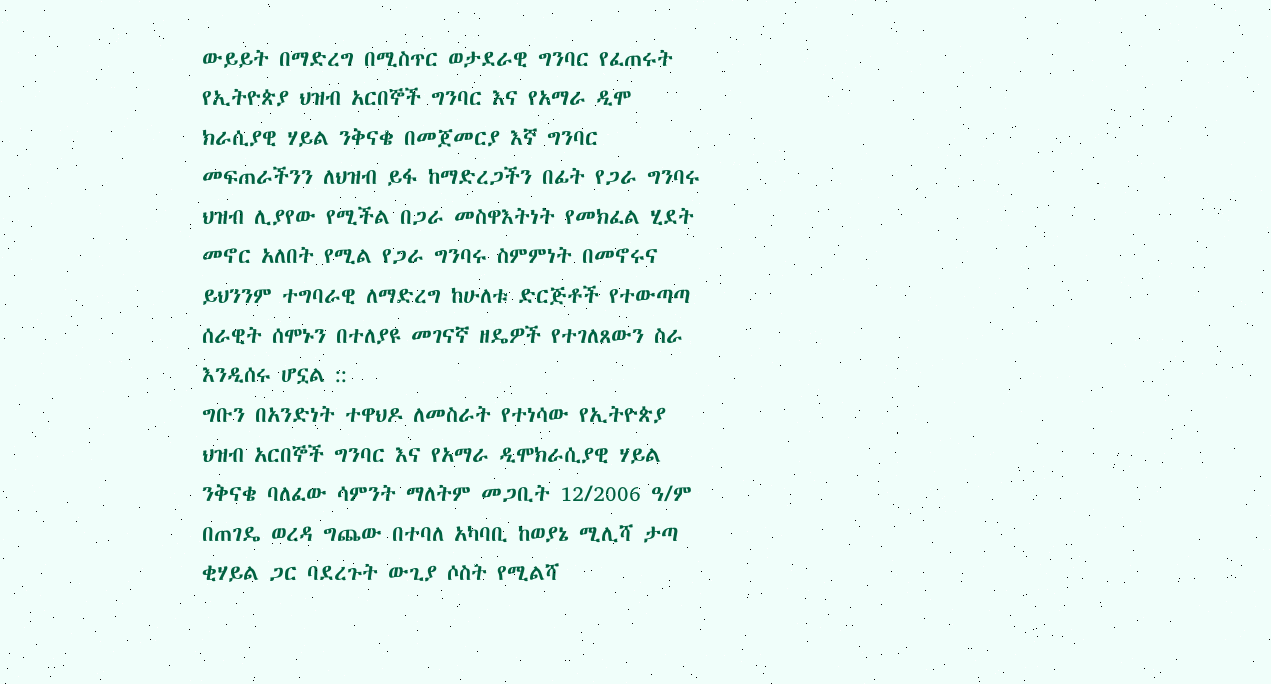ውይይት በማድረግ በሚስጥር ወታደራዊ ግንባር የፈጠሩት የኢትዮጵያ ህዝብ አርበኞች ግንባር እና የአማራ ዲሞ ክራሲያዊ ሃይል ንቅናቄ በመጀመርያ እኛ ግንባር መፍጠራችንን ለህዝብ ይፋ ከማድረጋችን በፊት የጋራ ግንባሩ ህዝብ ሊያየው የሚችል በጋራ መስዋእትነት የመክፈል ሂደት መኖር አለበት የሚል የጋራ ግንባሩ ስምምነት በመኖሩና ይህንንም ተግባራዊ ለማድረግ ከሁለቱ ድርጅቶች የተውጣጣ ሰራዊት ሰሞኑን በተለያዩ መገናኛ ዘዴዎች የተገለጸውን ስራ እንዲሰሩ ሆኗል ::
ግቡን በአንድነት ተዋህዶ ለመስራት የተነሳው የኢትዮጵያ ህዝብ አርበኞች ግንባር እና የአማራ ዲሞክራሲያዊ ሃይል ንቅናቄ ባለፈው ሳምንት ማለትም መጋቢት 12/2006 ዓ/ም በጠገዴ ወረዳ ግጨው በተባለ አካባቢ ከወያኔ ሚሊሻ ታጣ ቂሃይል ጋር ባደረጉት ውጊያ ሶስት የሚልሻ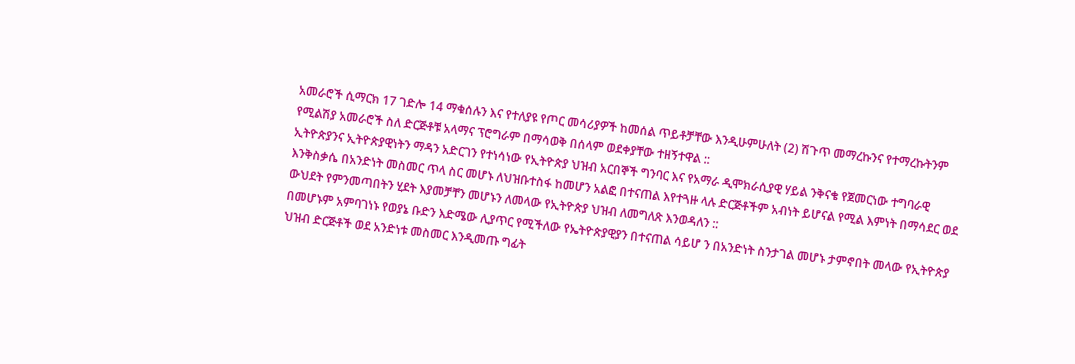አመራሮች ሲማርክ 17 ገድሎ 14 ማቁሰሉን እና የተለያዩ የጦር መሳሪያዎች ከመሰል ጥይቶቻቸው እንዲሁምሁለት (2) ሽጉጥ መማረኩንና የተማረኩትንም የሚልሽያ አመራሮች ስለ ድርጅቶቹ አላማና ፕሮግራም በማሳወቅ በሰላም ወደቀያቸው ተዘኝተዋል ::
ኢትዮጵያንና ኢትዮጵያዊነትን ማዳን አድርገን የተነሳነው የኢትዮጵያ ህዝብ አርበኞች ግንባር እና የአማራ ዲሞክራሲያዊ ሃይል ንቅናቄ የጀመርነው ተግባራዊ እንቅስቃሴ በአንድነት መስመር ጥላ ስር መሆኑ ለህዝቡተስፋ ከመሆን አልፎ በተናጠል እየተጓዙ ላሉ ድርጅቶችም አብነት ይሆናል የሚል እምነት በማሳደር ወደ ውህደት የምንመጣበትን ሂደት እያመቻቸን መሆኑን ለመላው የኢትዮጵያ ህዝብ ለመግለጽ እንወዳለን ::
በመሆኑም አምባገነኑ የወያኔ ቡድን እድሜው ሊያጥር የሚችለው የኤትዮጵያዊያን በተናጠል ሳይሆ ን በአንድነት ስንታገል መሆኑ ታምኖበት መላው የኢትዮጵያ ህዝብ ድርጅቶች ወደ አንድነቱ መስመር እንዲመጡ ግፊት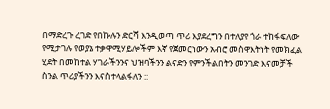በማድረጉ ረገድ የበኩሉን ድርሻ እንዲወጣ ጥሪ እያደረግን በተለያየ ጎራ ተከፋፍለው የሚታገሉ የወያኔ ተቃዋሚሃይሎችም እኛ የጀመርነውን አብሮ መስዋእትነት የመክፈል ሂደት በመከተል ሃገራችንንና ህዝባችንን ልናድን የምንችልበትን መንገድ እናመቻች ስንል ጥሪያችንን እናስተላልፋለን ::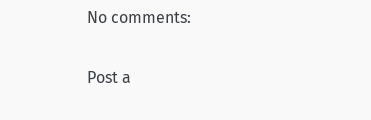No comments:

Post a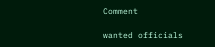Comment

wanted officials